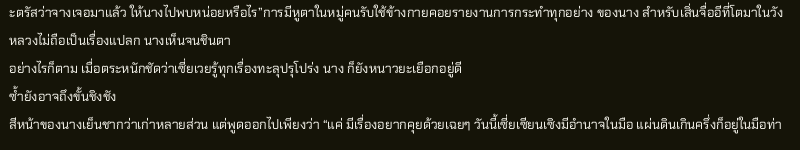ะตรัสว่าจางเจอมาแล้ว ให้นางไปพบหน่อยหรือไร”การมีหูตาในหมู่คนรับใช้ข้างกายคอยรายงานการกระทำทุกอย่าง ของนาง สำหรับเสิ่นจื่ออีที่โตมาในวังหลวงไม่ถือเป็นเรื่องแปลก นางเห็นจนชินตา
อย่างไรก็ตาม เมื่อตระหนักชัดว่าเซี่ยเวยรู้ทุกเรื่องทะลุปรุโปร่ง นาง ก็ยังหนาวยะเยือกอยู่ดี
ซ้ำยังอาจถึงขั้นชิงชัง
สีหน้าของนางเย็นชากว่าเก่าหลายส่วน แต่พูดออกไปเพียงว่า “แค่ มีเรื่องอยากคุยด้วยเฉยๆ วันนี้เซี่ยเซียนเซิงมีอำนาจในมือ แผ่นดินเกินครึ่งก็อยู่ในมือท่า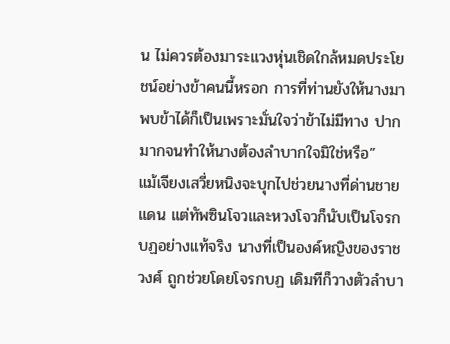น ไม่ควรต้องมาระแวงหุ่นเชิดใกล้หมดประโยชน์อย่างข้าคนนี้หรอก การที่ท่านยังให้นางมาพบข้าได้ก็เป็นเพราะมั่นใจว่าข้าไม่มีทาง ปากมากจนทำให้นางต้องลำบากใจมิใช่หรือ”
แม้เจียงเสวี่ยหนิงจะบุกไปช่วยนางที่ด่านชายแดน แต่ทัพซินโจวและหวงโจวก็นับเป็นโจรกบฏอย่างแท้จริง นางที่เป็นองค์หญิงของราชวงศ์ ถูกช่วยโดยโจรกบฏ เดิมทีก็วางตัวลำบา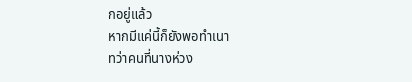กอยู่แล้ว
หากมีแค่นี้ก็ยังพอทำเนา
ทว่าคนที่นางห่วง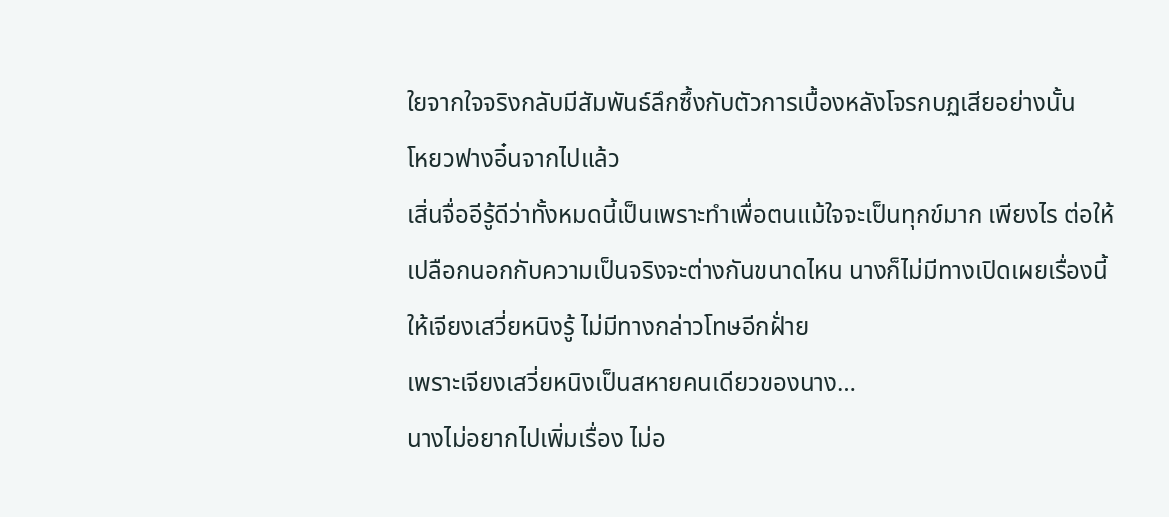ใยจากใจจริงกลับมีสัมพันธ์ลึกซึ้งกับตัวการเบื้องหลังโจรกบฏเสียอย่างนั้น
โหยวฟางอิ๋นจากไปแล้ว
เสิ่นจื่ออีรู้ดีว่าทั้งหมดนี้เป็นเพราะทำเพื่อตนแม้ใจจะเป็นทุกข์มาก เพียงไร ต่อให้เปลือกนอกกับความเป็นจริงจะต่างกันขนาดไหน นางก็ไม่มีทางเปิดเผยเรื่องนี้ให้เจียงเสวี่ยหนิงรู้ ไม่มีทางกล่าวโทษอีกฝั่าย
เพราะเจียงเสวี่ยหนิงเป็นสหายคนเดียวของนาง…
นางไม่อยากไปเพิ่มเรื่อง ไม่อ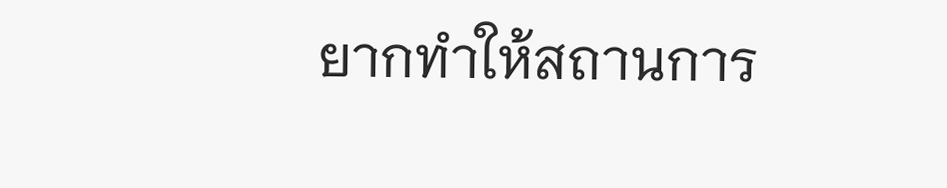ยากทำให้สถานการ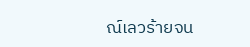ณ์เลวร้ายจน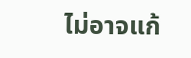ไม่อาจแก้